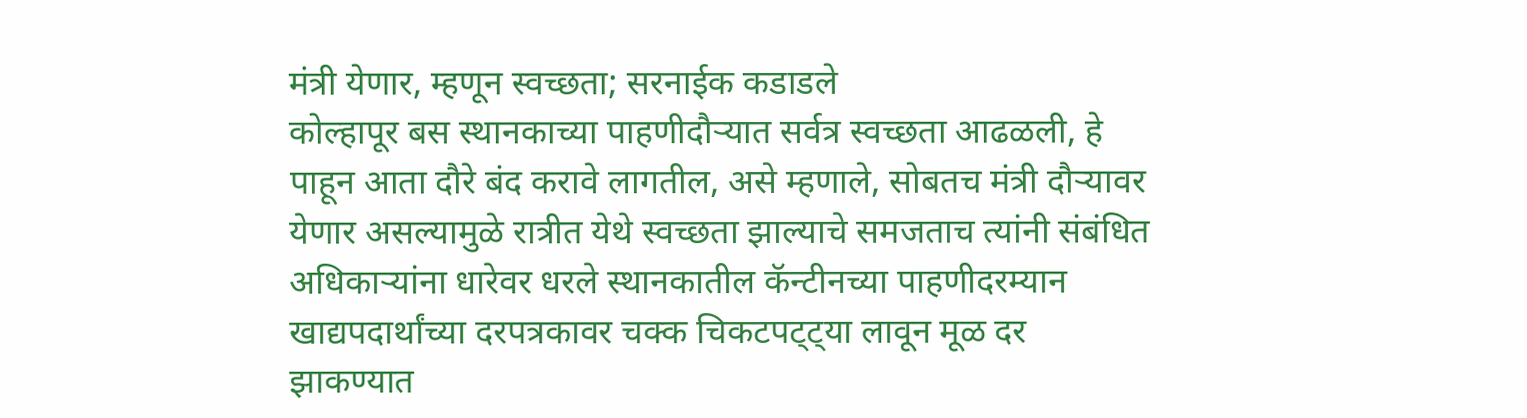मंत्री येणार, म्हणून स्वच्छता; सरनाईक कडाडले
कोल्हापूर बस स्थानकाच्या पाहणीदौऱ्यात सर्वत्र स्वच्छता आढळली, हे पाहून आता दौरे बंद करावे लागतील, असे म्हणाले, सोबतच मंत्री दौऱ्यावर येणार असल्यामुळे रात्रीत येथे स्वच्छता झाल्याचे समजताच त्यांनी संबंधित अधिकाऱ्यांना धारेवर धरले स्थानकातील कॅन्टीनच्या पाहणीदरम्यान खाद्यपदार्थांच्या दरपत्रकावर चक्क चिकटपट्ट्या लावून मूळ दर झाकण्यात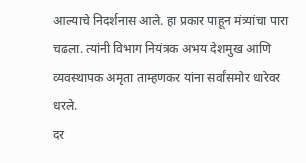आल्याचे निदर्शनास आले. हा प्रकार पाहून मंत्र्यांचा पारा चढला. त्यांनी विभाग नियंत्रक अभय देशमुख आणि व्यवस्थापक अमृता ताम्हणकर यांना सर्वांसमोर धारेवर धरले.
दर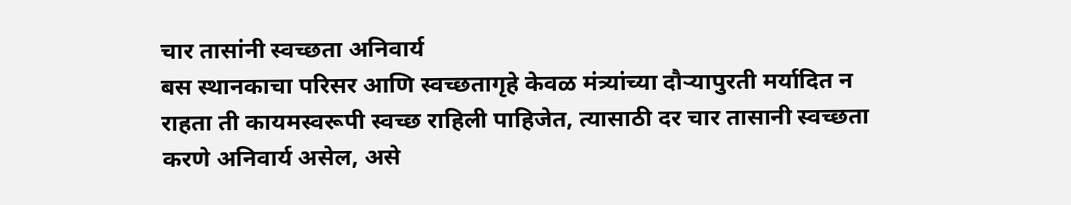चार तासांनी स्वच्छता अनिवार्य
बस स्थानकाचा परिसर आणि स्वच्छतागृहे केवळ मंत्र्यांच्या दौऱ्यापुरती मर्यादित न राहता ती कायमस्वरूपी स्वच्छ राहिली पाहिजेत, त्यासाठी दर चार तासानी स्वच्छता करणे अनिवार्य असेल, असे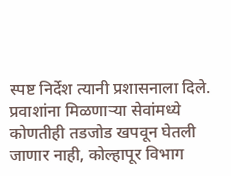स्पष्ट निर्देश त्यानी प्रशासनाला दिले. प्रवाशांना मिळणाऱ्या सेवांमध्ये कोणतीही तडजोड खपवून घेतली जाणार नाही, कोल्हापूर विभाग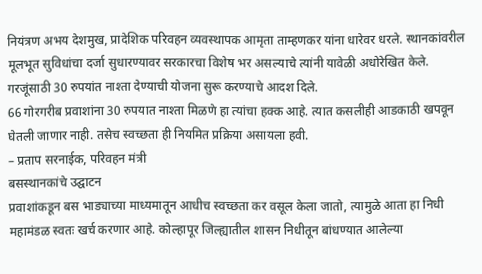नियंत्रण अभय देशमुख, प्रादेशिक परिवहन व्यवस्थापक आमृता ताम्हणकर यांना धारेवर धरले. स्थानकांवरील मूलभूत सुविधांचा दर्जा सुधारण्यावर सरकारचा विशेष भर असल्याचे त्यांनी यावेळी अधोरेखित केले. गरजूंसाठी 30 रुपयांत नाश्ता देण्याची योजना सुरू करण्याचे आदश दिले.
66 गोरगरीब प्रवाशांना 30 रुपयात नाश्ता मिळणे हा त्यांचा हक्क आहे. त्यात कसलीही आडकाठी खपवून घेतली जाणार नाही. तसेच स्वच्छता ही नियमित प्रक्रिया असायला हवी.
– प्रताप सरनाईक, परिवहन मंत्री
बसस्थानकांचे उद्घाटन
प्रवाशांकडून बस भाड्याच्या माध्यमातून आधीच स्वच्छता कर वसूल केला जातो, त्यामुळे आता हा निधी महामंडळ स्वतः खर्च करणार आहे. कोल्हापूर जिल्ह्यातील शासन निधीतून बांधण्यात आलेल्या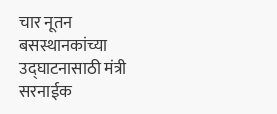चार नूतन बसस्थानकांच्या उद्घाटनासाठी मंत्री सरनाईक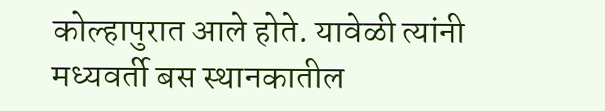कोल्हापुरात आले होते. यावेळी त्यांनी मध्यवर्ती बस स्थानकातील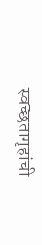स्वच्छतागृहांची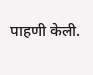पाहणी केली.